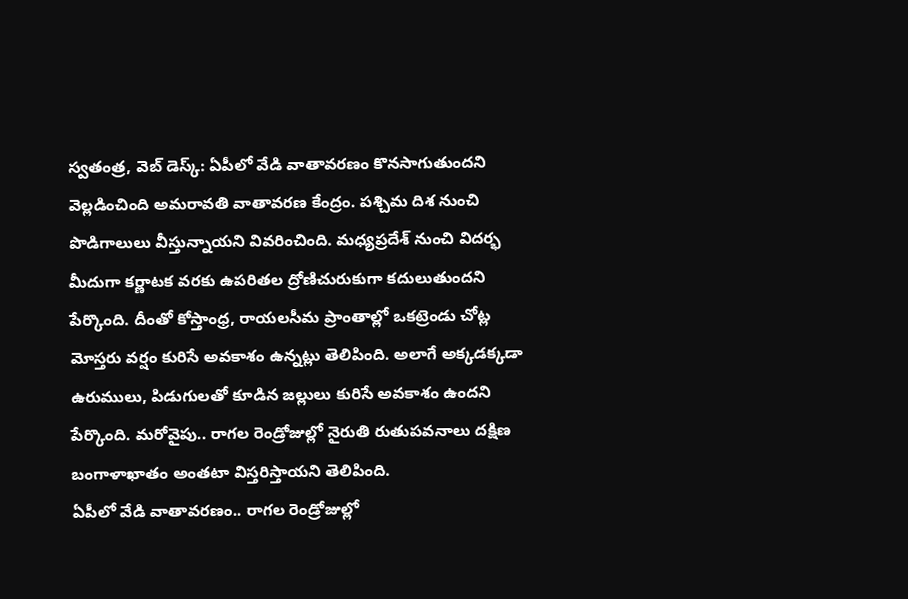స్వతంత్ర, వెబ్ డెస్క్: ఏపీలో వేడి వాతావరణం కొనసాగుతుందని వెల్లడించింది అమరావతి వాతావరణ కేంద్రం. పశ్చిమ దిశ నుంచి పొడిగాలులు వీస్తున్నాయని వివరించింది. మధ్యప్రదేశ్ నుంచి విదర్భ మీదుగా కర్ణాటక వరకు ఉపరితల ద్రోణిచురుకుగా కదులుతుందని పేర్కొంది. దీంతో కోస్తాంధ్ర, రాయలసీమ ప్రాంతాల్లో ఒకట్రెండు చోట్ల మోస్తరు వర్షం కురిసే అవకాశం ఉన్నట్లు తెలిపింది. అలాగే అక్కడక్కడా ఉరుములు, పిడుగులతో కూడిన జల్లులు కురిసే అవకాశం ఉందని పేర్కొంది. మరోవైపు.. రాగల రెండ్రోజుల్లో నైరుతి రుతుపవనాలు దక్షిణ బంగాళాఖాతం అంతటా విస్తరిస్తాయని తెలిపింది.
ఏపీలో వేడి వాతావరణం.. రాగల రెండ్రోజుల్లో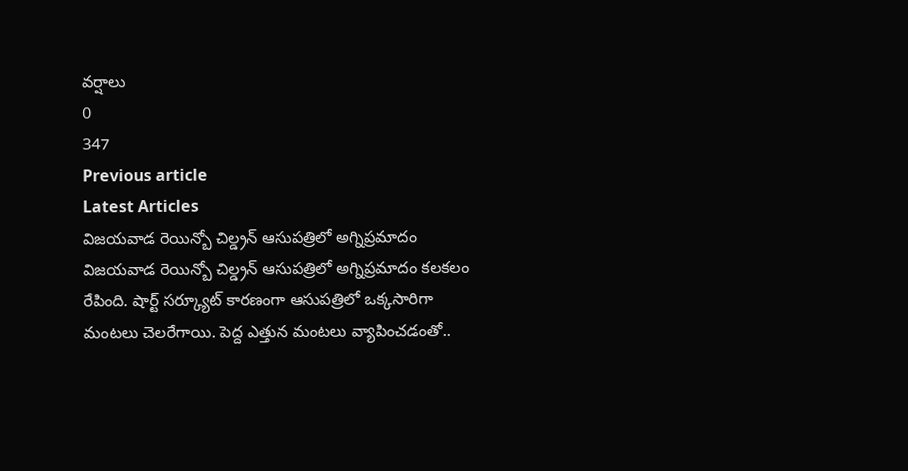వర్షాలు
0
347
Previous article
Latest Articles
విజయవాడ రెయిన్బో చిల్డ్రన్ ఆసుపత్రిలో అగ్నిప్రమాదం
విజయవాడ రెయిన్బో చిల్డ్రన్ ఆసుపత్రిలో అగ్నిప్రమాదం కలకలం రేపింది. షార్ట్ సర్క్యూట్ కారణంగా ఆసుపత్రిలో ఒక్కసారిగా మంటలు చెలరేగాయి. పెద్ద ఎత్తున మంటలు వ్యాపించడంతో..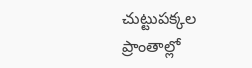చుట్టుపక్కల ప్రాంతాల్లో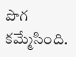పొగ కమ్మేసింది.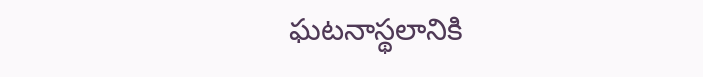ఘటనాస్థలానికి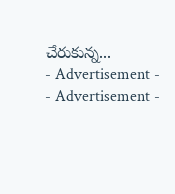చేరుకున్న...
- Advertisement -
- Advertisement -